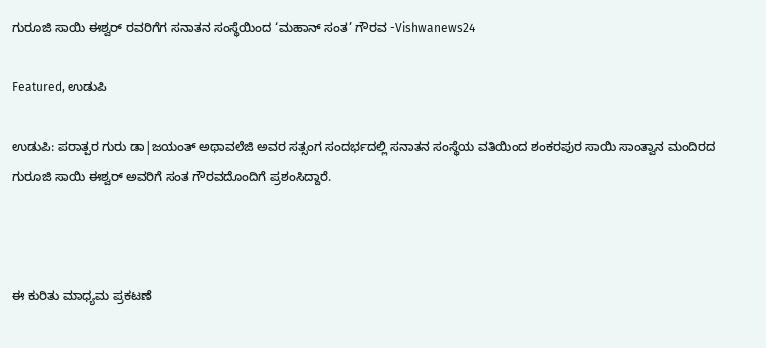ಗುರೂಜಿ ಸಾಯಿ ಈಶ್ವರ್ ರವರಿಗೆಗ ಸನಾತನ ಸಂಸ್ಥೆಯಿಂದ ‘ಮಹಾನ್ ಸಂತ’ ಗೌರವ -Vishwanews24

Featured, ಉಡುಪಿ

ಉಡುಪಿ: ಪರಾತ್ಪರ ಗುರು ಡಾ|ಜಯಂತ್ ಅಥಾವಲೆಜಿ ಅವರ ಸತ್ಸಂಗ ಸಂದರ್ಭದಲ್ಲಿ ಸನಾತನ ಸಂಸ್ಥೆಯ ವತಿಯಿಂದ ಶಂಕರಪುರ ಸಾಯಿ ಸಾಂತ್ವಾನ ಮಂದಿರದ ಗುರೂಜಿ ಸಾಯಿ ಈಶ್ವರ್ ಅವರಿಗೆ ಸಂತ ಗೌರವದೊಂದಿಗೆ ಪ್ರಶಂಸಿದ್ದಾರೆ.



ಈ ಕುರಿತು ಮಾಧ್ಯಮ ಪ್ರಕಟಣೆ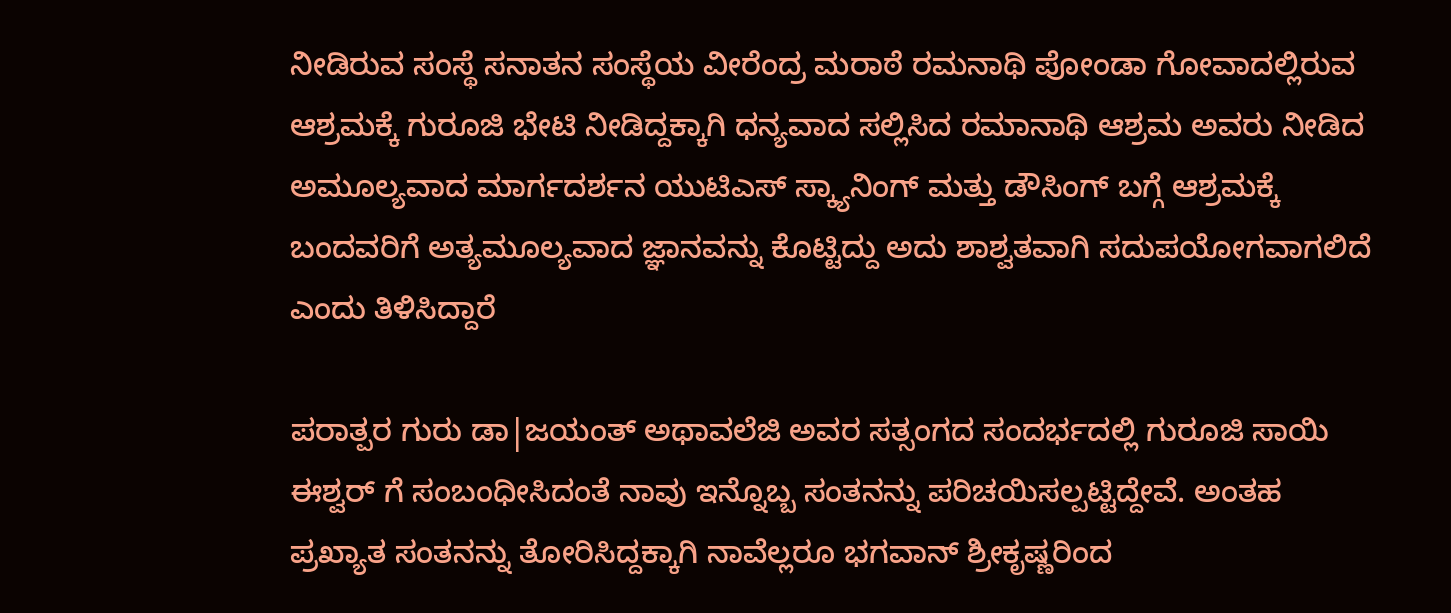ನೀಡಿರುವ ಸಂಸ್ಥೆ ಸನಾತನ ಸಂಸ್ಥೆಯ ವೀರೆಂದ್ರ ಮರಾಠೆ ರಮನಾಥಿ ಪೋಂಡಾ ಗೋವಾದಲ್ಲಿರುವ ಆಶ್ರಮಕ್ಕೆ ಗುರೂಜಿ ಭೇಟಿ ನೀಡಿದ್ದಕ್ಕಾಗಿ ಧನ್ಯವಾದ ಸಲ್ಲಿಸಿದ ರಮಾನಾಥಿ ಆಶ್ರಮ ಅವರು ನೀಡಿದ ಅಮೂಲ್ಯವಾದ ಮಾರ್ಗದರ್ಶನ ಯುಟಿಎಸ್ ಸ್ಕ್ಯಾನಿಂಗ್ ಮತ್ತು ಡೌಸಿಂಗ್ ಬಗ್ಗೆ ಆಶ್ರಮಕ್ಕೆ ಬಂದವರಿಗೆ ಅತ್ಯಮೂಲ್ಯವಾದ ಜ್ಞಾನವನ್ನು ಕೊಟ್ಟಿದ್ದು ಅದು ಶಾಶ್ವತವಾಗಿ ಸದುಪಯೋಗವಾಗಲಿದೆ ಎಂದು ತಿಳಿಸಿದ್ದಾರೆ

ಪರಾತ್ಪರ ಗುರು ಡಾ|ಜಯಂತ್ ಅಥಾವಲೆಜಿ ಅವರ ಸತ್ಸಂಗದ ಸಂದರ್ಭದಲ್ಲಿ ಗುರೂಜಿ ಸಾಯಿ ಈಶ್ವರ್ ಗೆ ಸಂಬಂಧೀಸಿದಂತೆ ನಾವು ಇನ್ನೊಬ್ಬ ಸಂತನನ್ನು ಪರಿಚಯಿಸಲ್ಪಟ್ಟಿದ್ದೇವೆ. ಅಂತಹ ಪ್ರಖ್ಯಾತ ಸಂತನನ್ನು ತೋರಿಸಿದ್ದಕ್ಕಾಗಿ ನಾವೆಲ್ಲರೂ ಭಗವಾನ್ ಶ್ರೀಕೃಷ್ಣರಿಂದ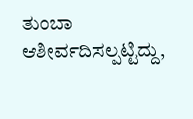ತುಂಬಾ ಆಶೀರ್ವದಿಸಲ್ಪಟ್ಟಿದ್ದು,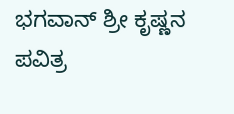ಭಗವಾನ್ ಶ್ರೀ ಕೃಷ್ಣನ ಪವಿತ್ರ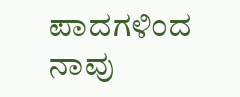ಪಾದಗಳಿಂದ ನಾವು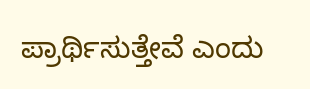ಪ್ರಾರ್ಥಿಸುತ್ತೇವೆ ಎಂದು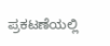ಪ್ರಕಟಣೆಯಲ್ಲಿ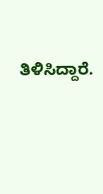ತಿಳಿಸಿದ್ದಾರೆ.